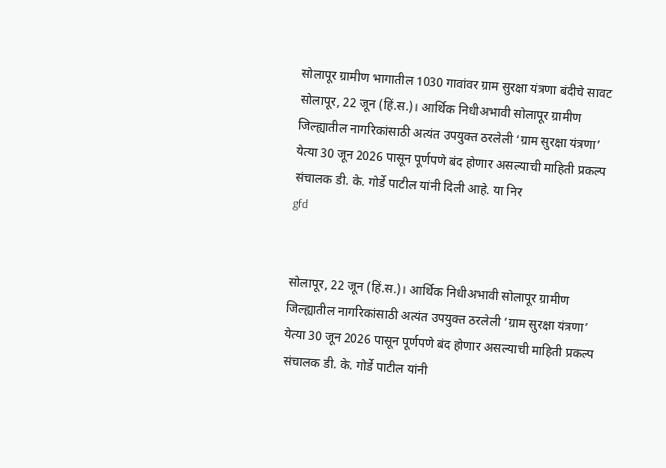सोलापूर ग्रामीण भागातील 1030 गावांवर ग्राम सुरक्षा यंत्रणा बंदीचे सावट
सोलापूर, 22 जून (हिं.स.)। आर्थिक निधीअभावी सोलापूर ग्रामीण जिल्ह्यातील नागरिकांसाठी अत्यंत उपयुक्त ठरलेली ‘ग्राम सुरक्षा यंत्रणा’ येत्या 30 जून 2026 पासून पूर्णपणे बंद होणार असल्याची माहिती प्रकल्प संचालक डी. के. गोर्डे पाटील यांनी दिली आहे. या निर
gfd


सोलापूर, 22 जून (हिं.स.)। आर्थिक निधीअभावी सोलापूर ग्रामीण जिल्ह्यातील नागरिकांसाठी अत्यंत उपयुक्त ठरलेली ‘ग्राम सुरक्षा यंत्रणा’ येत्या 30 जून 2026 पासून पूर्णपणे बंद होणार असल्याची माहिती प्रकल्प संचालक डी. के. गोर्डे पाटील यांनी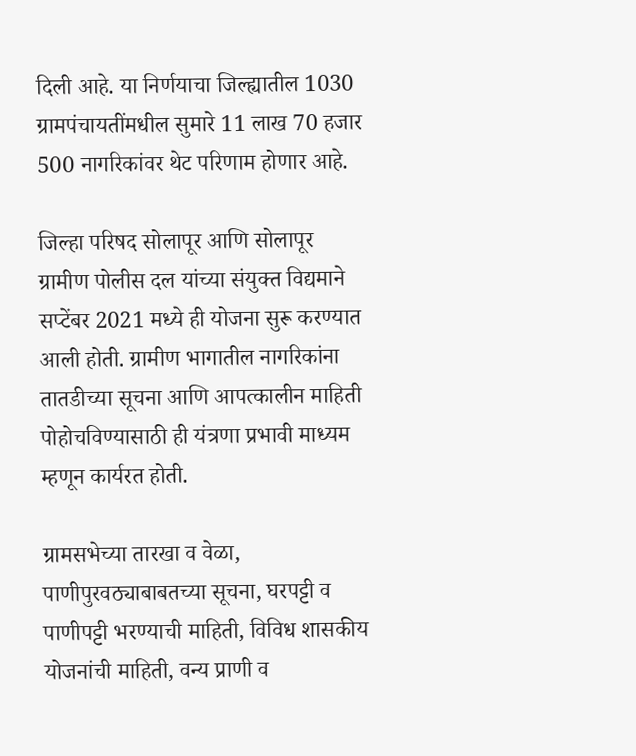दिली आहे. या निर्णयाचा जिल्ह्यातील 1030 ग्रामपंचायतींमधील सुमारे 11 लाख 70 हजार 500 नागरिकांवर थेट परिणाम होणार आहे.

जिल्हा परिषद सोलापूर आणि सोलापूर ग्रामीण पोलीस दल यांच्या संयुक्त विद्यमाने सप्टेंबर 2021 मध्ये ही योजना सुरू करण्यात आली होती. ग्रामीण भागातील नागरिकांना तातडीच्या सूचना आणि आपत्कालीन माहिती पोहोचविण्यासाठी ही यंत्रणा प्रभावी माध्यम म्हणून कार्यरत होती.

ग्रामसभेच्या तारखा व वेळा, पाणीपुरवठ्याबाबतच्या सूचना, घरपट्टी व पाणीपट्टी भरण्याची माहिती, विविध शासकीय योजनांची माहिती, वन्य प्राणी व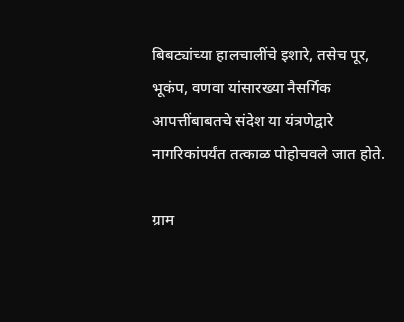बिबट्यांच्या हालचालींचे इशारे, तसेच पूर, भूकंप, वणवा यांसारख्या नैसर्गिक आपत्तींबाबतचे संदेश या यंत्रणेद्वारे नागरिकांपर्यंत तत्काळ पोहोचवले जात होते.

ग्राम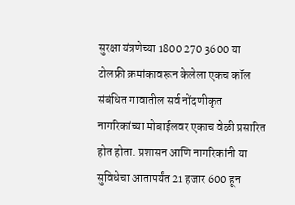सुरक्षा यंत्रणेच्या 1800 270 3600 या टोलफ्री क्रमांकावरून केलेला एकच कॉल संबंधित गावातील सर्व नोंदणीकृत नागरिकांच्या मोबाईलवर एकाच वेळी प्रसारित होत होता. प्रशासन आणि नागरिकांनी या सुविधेचा आतापर्यंत 21 हजार 600 हून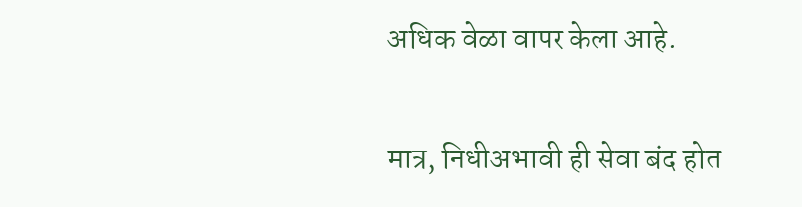अधिक वेळा वापर केला आहे.

मात्र, निधीअभावी ही सेवा बंद होत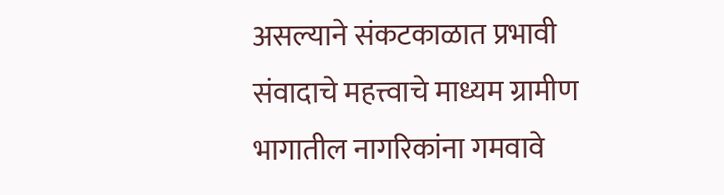असल्याने संकटकाळात प्रभावी संवादाचे महत्त्वाचे माध्यम ग्रामीण भागातील नागरिकांना गमवावे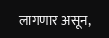लागणार असून,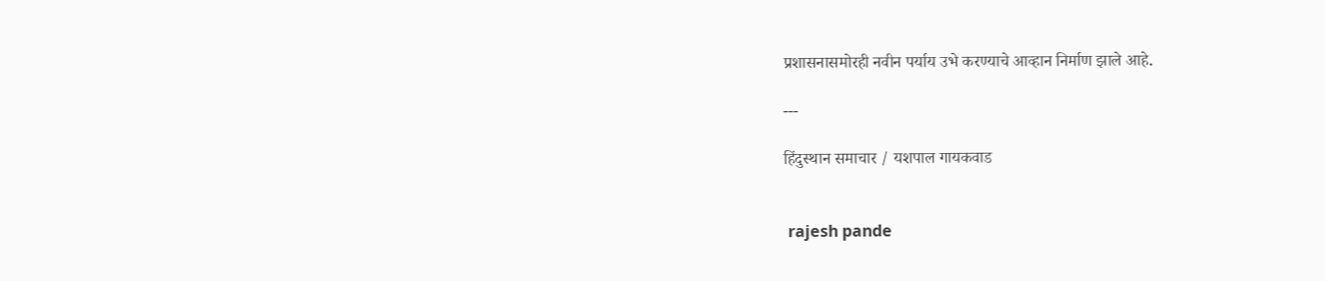प्रशासनासमोरही नवीन पर्याय उभे करण्याचे आव्हान निर्माण झाले आहे.

---

हिंदुस्थान समाचार / यशपाल गायकवाड


 rajesh pande